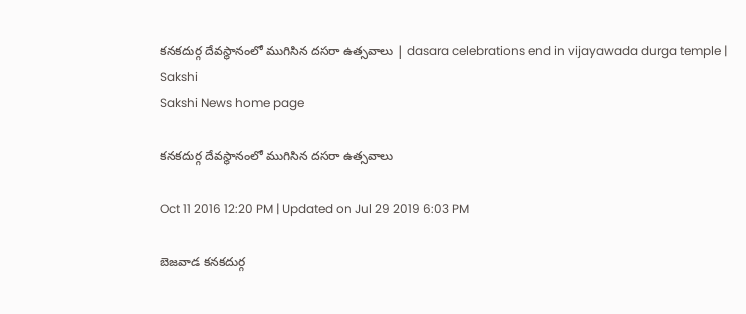కనకదుర్గ దేవస్థానంలో ముగిసిన దసరా ఉత్సవాలు | dasara celebrations end in vijayawada durga temple | Sakshi
Sakshi News home page

కనకదుర్గ దేవస్థానంలో ముగిసిన దసరా ఉత్సవాలు

Oct 11 2016 12:20 PM | Updated on Jul 29 2019 6:03 PM

బెజవాడ కనకదుర్గ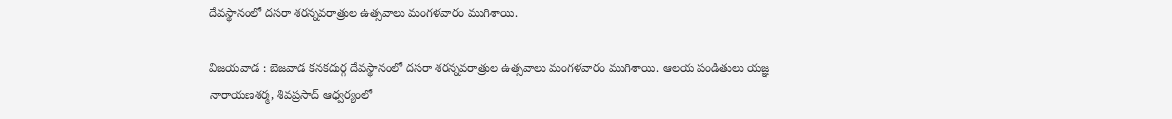దేవస్థానంలో దసరా శరన్నవరాత్రుల ఉత్సవాలు మంగళవారం ముగిశాయి.

విజయవాడ : బెజవాడ కనకదుర్గ దేవస్థానంలో దసరా శరన్నవరాత్రుల ఉత్సవాలు మంగళవారం ముగిశాయి. ఆలయ పండితులు యజ్ఞ నారాయణశర్మ, శివప్రసాద్ ఆధ్వర్యంలో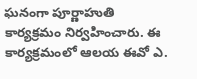ఘనంగా పూర్ణాహుతి కార్యక్రమం నిర్వహించారు. ఈ కార్యక్రమంలో ఆలయ ఈవో ఎ.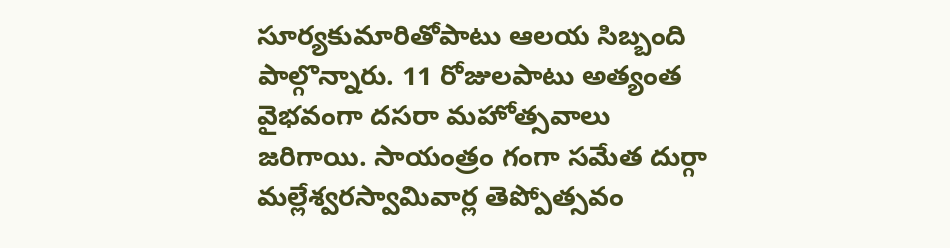సూర్యకుమారితోపాటు ఆలయ సిబ్బంది పాల్గొన్నారు. 11 రోజులపాటు అత్యంత వైభవంగా దసరా మహోత్సవాలు జరిగాయి. సాయంత్రం గంగా సమేత దుర్గా మల్లేశ్వరస్వామివార్ల తెప్పోత్సవం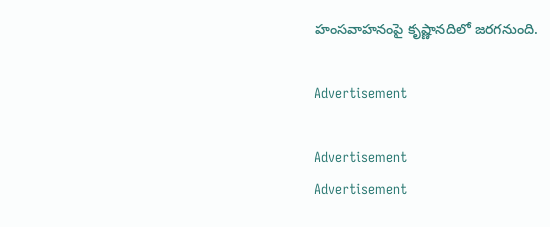హంసవాహనంపై కృష్ణానదిలో జరగనుంది.

Advertisement

Advertisement
Advertisement